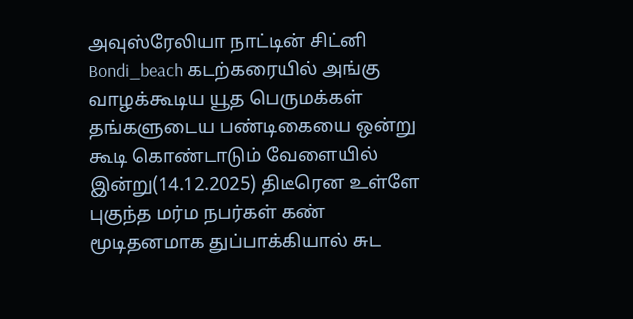அவுஸ்ரேலியா நாட்டின் சிட்னி Bondi_beach கடற்கரையில் அங்கு வாழக்கூடிய யூத பெருமக்கள் தங்களுடைய பண்டிகையை ஒன்று கூடி கொண்டாடும் வேளையில் இன்று(14.12.2025) திடீரென உள்ளே புகுந்த மர்ம நபர்கள் கண் மூடிதனமாக துப்பாக்கியால் சுட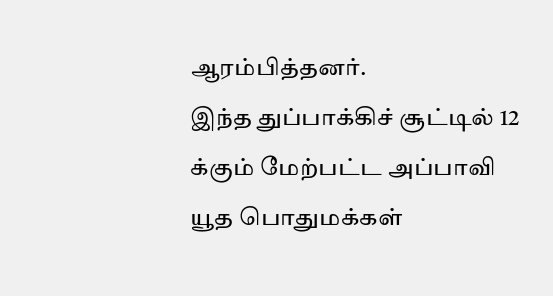ஆரம்பித்தனர்.
இந்த துப்பாக்கிச் சூட்டில் 12 க்கும் மேற்பட்ட அப்பாவி யூத பொதுமக்கள்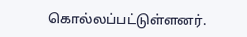கொல்லப்பட்டுள்ளனர்.